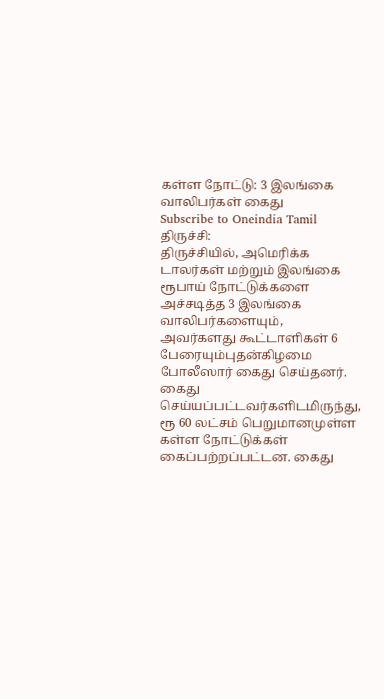கள்ள நோட்டு: 3 இலங்கை வாலிபர்கள் கைது
Subscribe to Oneindia Tamil
திருச்சி:
திருச்சியில், அமெரிக்க டாலர்கள் மற்றும் இலங்கை ரூபாய் நோட்டுக்களை அச்சடித்த 3 இலங்கை வாலிபர்களையும், அவர்களது கூட்டாளிகள் 6 பேரையும்புதன்கிழமை போலீஸார் கைது செய்தனர்.
கைது செய்யப்பட்டவர்களிடமிருந்து, ரூ 60 லட்சம் பெறுமானமுள்ள கள்ள நோட்டுக்கள் கைப்பற்றப்பட்டன. கைது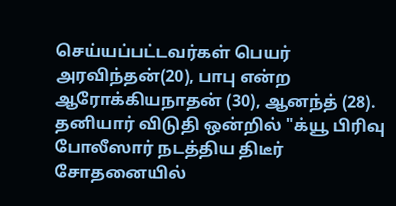செய்யப்பட்டவர்கள் பெயர் அரவிந்தன்(20), பாபு என்ற ஆரோக்கியநாதன் (30), ஆனந்த் (28).
தனியார் விடுதி ஒன்றில் "க்யூ பிரிவு போலீஸார் நடத்திய திடீர் சோதனையில்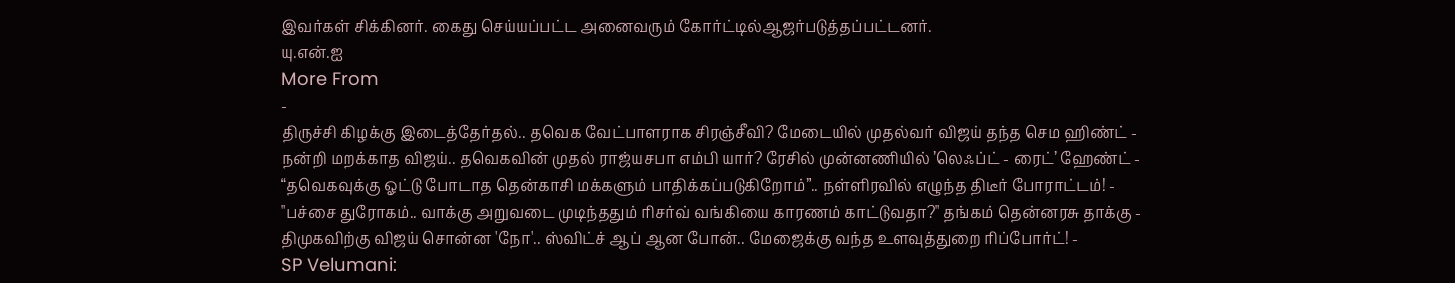இவர்கள் சிக்கினர். கைது செய்யப்பட்ட அனைவரும் கோர்ட்டில்ஆஜர்படுத்தப்பட்டனர்.
யு.என்.ஐ
More From
-
திருச்சி கிழக்கு இடைத்தேர்தல்.. தவெக வேட்பாளராக சிரஞ்சீவி? மேடையில் முதல்வர் விஜய் தந்த செம ஹிண்ட் -
நன்றி மறக்காத விஜய்.. தவெகவின் முதல் ராஜ்யசபா எம்பி யார்? ரேசில் முன்னணியில் ’லெஃப்ட் - ரைட்’ ஹேண்ட் -
“தவெகவுக்கு ஓட்டு போடாத தென்காசி மக்களும் பாதிக்கப்படுகிறோம்”.. நள்ளிரவில் எழுந்த திடீர் போராட்டம்! -
"பச்சை துரோகம்.. வாக்கு அறுவடை முடிந்ததும் ரிசர்வ் வங்கியை காரணம் காட்டுவதா?" தங்கம் தென்னரசு தாக்கு -
திமுகவிற்கு விஜய் சொன்ன 'நோ'.. ஸ்விட்ச் ஆப் ஆன போன்.. மேஜைக்கு வந்த உளவுத்துறை ரிப்போர்ட்! -
SP Velumani: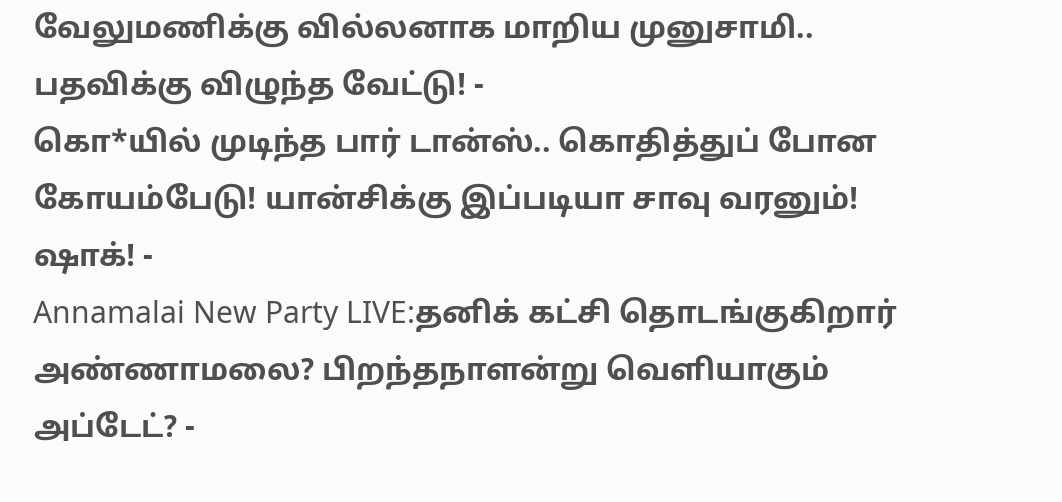வேலுமணிக்கு வில்லனாக மாறிய முனுசாமி.. பதவிக்கு விழுந்த வேட்டு! -
கொ*யில் முடிந்த பார் டான்ஸ்.. கொதித்துப் போன கோயம்பேடு! யான்சிக்கு இப்படியா சாவு வரனும்! ஷாக்! -
Annamalai New Party LIVE:தனிக் கட்சி தொடங்குகிறார் அண்ணாமலை? பிறந்தநாளன்று வெளியாகும் அப்டேட்? -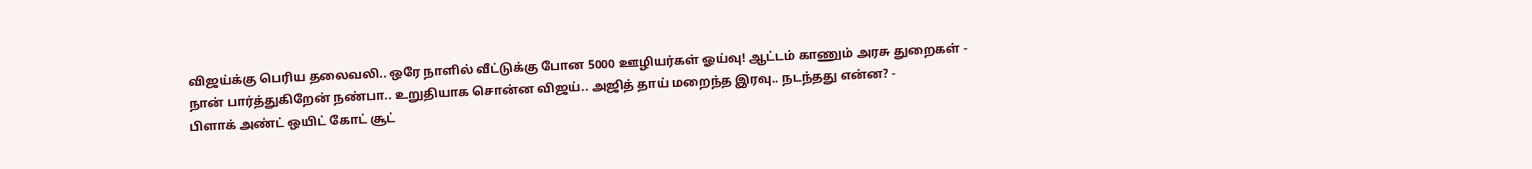விஜய்க்கு பெரிய தலைவலி.. ஒரே நாளில் வீட்டுக்கு போன 5000 ஊழியர்கள் ஓய்வு! ஆட்டம் காணும் அரசு துறைகள் -
நான் பார்த்துகிறேன் நண்பா.. உறுதியாக சொன்ன விஜய்.. அஜித் தாய் மறைந்த இரவு.. நடந்தது என்ன? -
பிளாக் அண்ட் ஒயிட் கோட் சூட்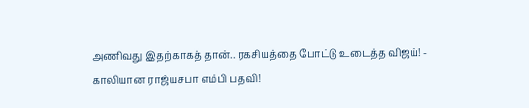அணிவது இதற்காகத் தான்.. ரகசியத்தை போட்டு உடைத்த விஜய்! -
காலியான ராஜ்யசபா எம்பி பதவி!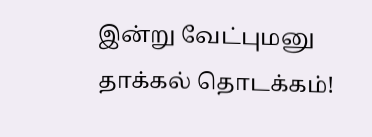இன்று வேட்புமனு தாக்கல் தொடக்கம்!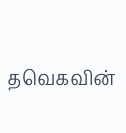தவெகவின்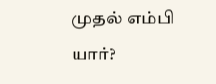முதல் எம்பி யார்?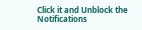Click it and Unblock the Notifications